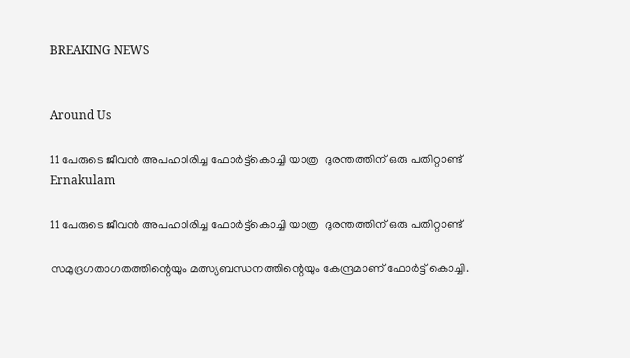BREAKING NEWS


Around Us

11 പേരുടെ ജീവൻ അപഹാlരിച്ച ഫോർട്ട്കൊച്ചി യാത്ര  ദുരന്തത്തിന് ഒരു പതിറ്റാണ്ട്
Ernakulam

11 പേരുടെ ജീവൻ അപഹാlരിച്ച ഫോർട്ട്കൊച്ചി യാത്ര  ദുരന്തത്തിന് ഒരു പതിറ്റാണ്ട്

സമുദ്രഗതാഗതത്തിന്റെയും മത്സ്യബന്ധനത്തിന്റെയും കേന്ദ്രമാണ് ഫോർട്ട്‌ കൊച്ചി.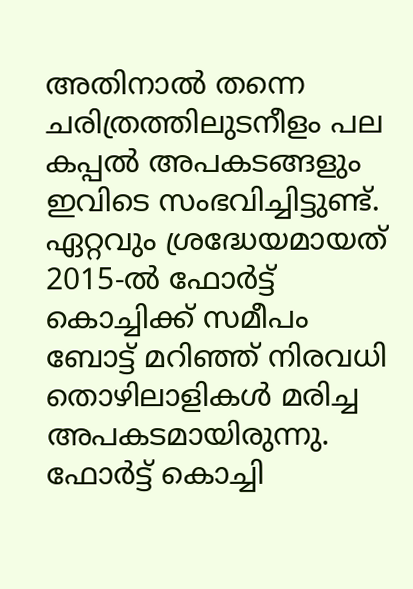അതിനാൽ തന്നെ ചരിത്രത്തിലുടനീളം പല കപ്പൽ അപകടങ്ങളും ഇവിടെ സംഭവിച്ചിട്ടുണ്ട്. ഏറ്റവും ശ്രദ്ധേയമായത് 2015-ൽ ഫോർട്ട് കൊച്ചിക്ക് സമീപം ബോട്ട് മറിഞ്ഞ് നിരവധി തൊഴിലാളികൾ മരിച്ച അപകടമായിരുന്നു. ഫോർട്ട് കൊച്ചി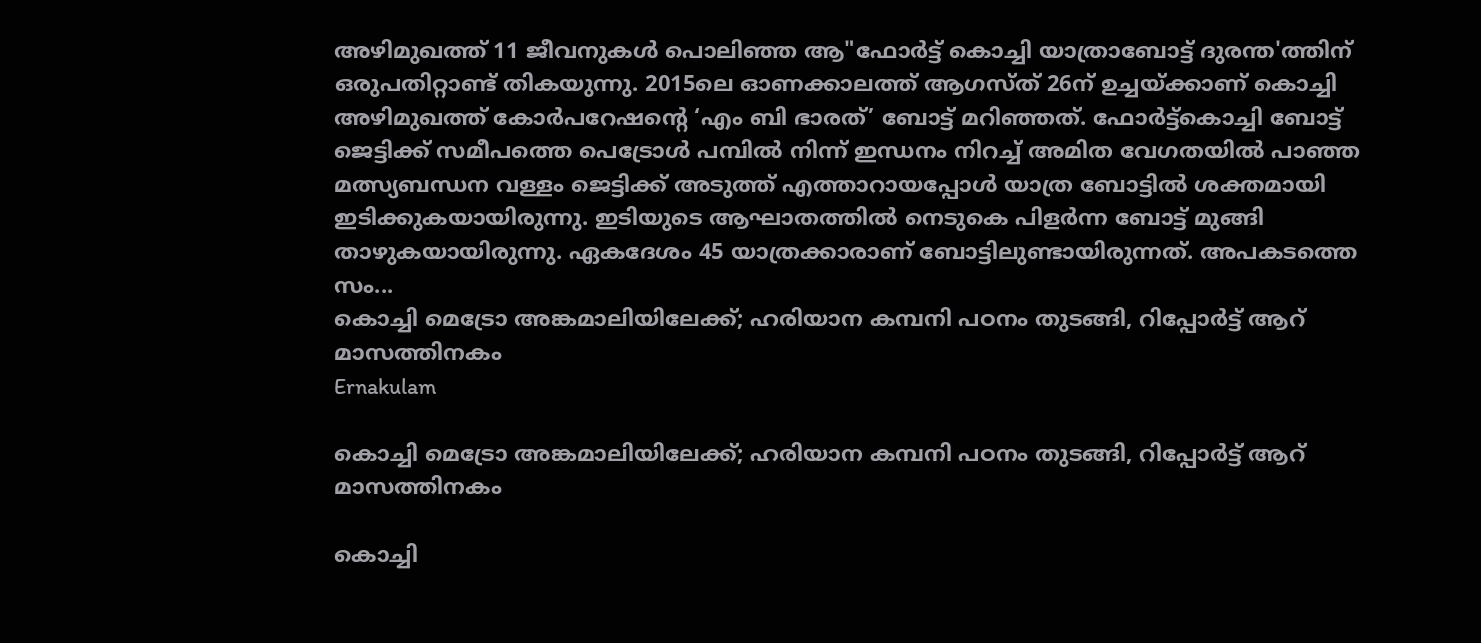അഴിമുഖത്ത് 11 ജീവനുകൾ പൊലിഞ്ഞ ആ"ഫോർട്ട് കൊച്ചി യാത്രാബോട്ട് ദുരന്ത'ത്തിന് ഒരുപതിറ്റാണ്ട് തികയുന്നു. 2015ലെ ഓണക്കാലത്ത്‌ ആഗസ്‌ത്‌ 26ന് ഉച്ചയ്ക്കാണ് കൊച്ചി അഴിമുഖത്ത് കോർപറേഷന്റെ ‘എം ബി ഭാരത്’ ബോട്ട് മറിഞ്ഞത്. ഫോർട്ട്കൊച്ചി ബോട്ട് ജെട്ടിക്ക് സമീപത്തെ പെട്രോൾ പമ്പിൽ നിന്ന് ഇന്ധനം നിറച്ച് അമിത വേഗതയിൽ പാഞ്ഞ മത്സ്യബന്ധന വള്ളം ജെട്ടിക്ക് അടുത്ത് എത്താറായപ്പോൾ യാത്ര ബോട്ടിൽ ശക്തമായി ഇടിക്കുകയായിരുന്നു. ഇടിയുടെ ആഘാതത്തിൽ നെടുകെ പിളർന്ന ബോട്ട് മുങ്ങി താഴുകയായിരുന്നു. ഏകദേശം 45 യാത്രക്കാരാണ് ബോട്ടിലുണ്ടായിരുന്നത്. അപകടത്തെ സം...
കൊച്ചി മെട്രോ അങ്കമാലിയിലേക്ക്; ഹരിയാന കമ്പനി പഠനം തുടങ്ങി, റിപ്പോര്‍ട്ട് ആറ് മാസത്തിനകം
Ernakulam

കൊച്ചി മെട്രോ അങ്കമാലിയിലേക്ക്; ഹരിയാന കമ്പനി പഠനം തുടങ്ങി, റിപ്പോര്‍ട്ട് ആറ് മാസത്തിനകം

കൊച്ചി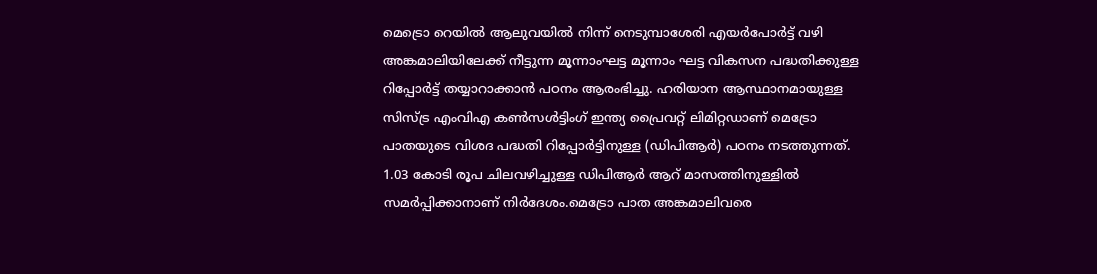മെട്രൊ റെയില്‍ ആലുവയില്‍ നിന്ന് നെടുമ്പാശേരി എയര്‍പോര്‍ട്ട് വഴി അങ്കമാലിയിലേക്ക് നീട്ടുന്ന മൂന്നാംഘട്ട മൂന്നാം ഘട്ട വികസന പദ്ധതിക്കുള്ള റിപ്പോര്‍ട്ട് തയ്യാറാക്കാന്‍ പഠനം ആരംഭിച്ചു. ഹരിയാന ആസ്ഥാനമായുള്ള സിസ്ട്ര എംവിഎ കണ്‍സള്‍ട്ടിംഗ് ഇന്ത്യ പ്രൈവറ്റ് ലിമിറ്റഡാണ് മെട്രോ പാതയുടെ വിശദ പദ്ധതി റിപ്പോര്‍ട്ടിനുള്ള (ഡിപിആര്‍) പഠനം നടത്തുന്നത്. 1.03 കോടി രൂപ ചിലവഴിച്ചുള്ള ഡിപിആര്‍ ആറ് മാസത്തിനുള്ളില്‍ സമര്‍പ്പിക്കാനാണ് നിര്‍ദേശം.മെട്രോ പാത അങ്കമാലിവരെ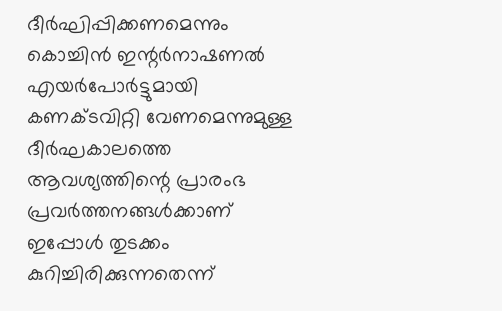ദീര്‍ഘിപ്പിക്കണമെന്നും കൊച്ചിന്‍ ഇന്റര്‍നാഷണല്‍ എയര്‍പോര്‍ട്ടുമായി കണക്ടവിറ്റി വേണമെന്നുമുള്ള ദീര്‍ഘകാലത്തെ ആവശ്യത്തിന്റെ പ്രാരംഭ പ്രവര്‍ത്തനങ്ങള്‍ക്കാണ് ഇപ്പോള്‍ തുടക്കം കുറിച്ചിരിക്കുന്നതെന്ന്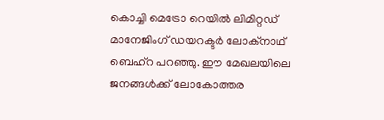കൊച്ചി മെട്രോ റെയില്‍ ലിമിറ്റഡ് മാനേജിംഗ് ഡയറക്ടര്‍ ലോക്നാഥ് ബെഹ്റ പറഞ്ഞു. ഈ മേഖലയിലെ ജനങ്ങള്‍ക്ക് ലോകോത്തര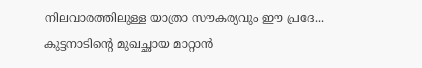നിലവാരത്തിലുള്ള യാത്രാ സൗകര്യവും ഈ പ്രദേ...
കുട്ടനാടിന്റെ മുഖച്ഛായ മാറ്റാൻ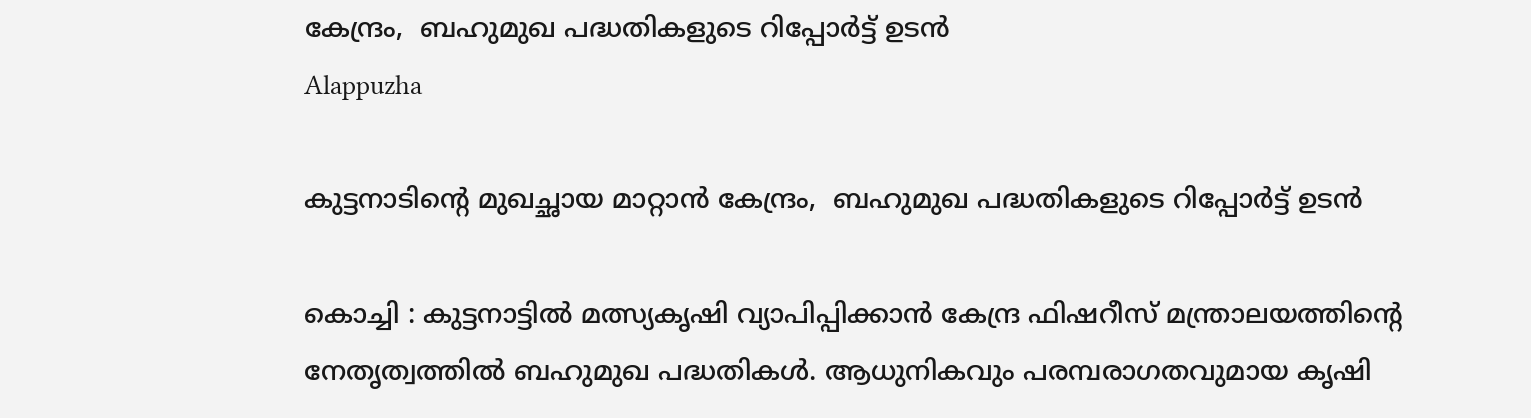കേന്ദ്രം,  ബഹുമുഖ പദ്ധതികളുടെ റിപ്പോർട്ട്‌ ഉടൻ
Alappuzha

കുട്ടനാടിന്റെ മുഖച്ഛായ മാറ്റാൻ കേന്ദ്രം,  ബഹുമുഖ പദ്ധതികളുടെ റിപ്പോർട്ട്‌ ഉടൻ

കൊച്ചി : കുട്ടനാട്ടിൽ മത്സ്യകൃഷി വ്യാപിപ്പിക്കാൻ കേന്ദ്ര ഫിഷറീസ് മന്ത്രാലയത്തിന്റെ നേതൃത്വത്തിൽ ബഹുമുഖ പദ്ധതികൾ. ആധുനികവും പരമ്പരാഗതവുമായ കൃഷി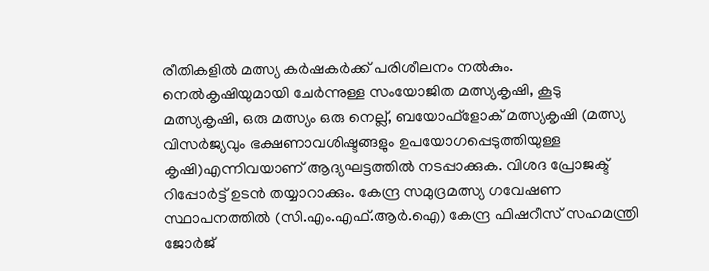രീതികളിൽ മത്സ്യ കർഷകർക്ക് പരിശീലനം നൽകും. നെൽകൃഷിയുമായി ചേർന്നുള്ള സംയോജിത മത്സ്യകൃഷി, കൂടു മത്സ്യകൃഷി, ഒരു മത്സ്യം ഒരു നെല്ല്, ബയോഫ്‌ളോക് മത്സ്യകൃഷി (മത്സ്യ വിസർജ്യവും ഭക്ഷണാവശിഷ്ടങ്ങളും ഉപയോഗപ്പെടുത്തിയുള്ള കൃഷി)എന്നിവയാണ് ആദ്യഘട്ടത്തിൽ നടപ്പാക്കുക. വിശദ പ്രോജക്ട് റിപ്പോർട്ട് ഉടൻ തയ്യാറാക്കും. കേന്ദ്ര സമുദ്രമത്സ്യ ഗവേഷണ സ്ഥാപനത്തിൽ (സി.എം.എഫ്.ആർ.ഐ) കേന്ദ്ര ഫിഷറീസ് സഹമന്ത്രി ജോർജ്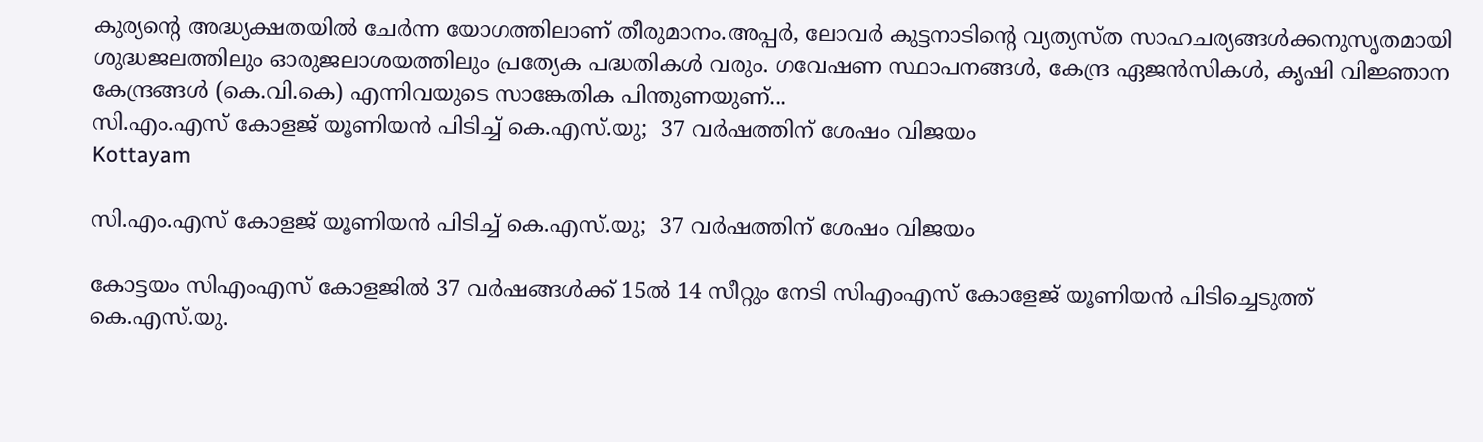കുര്യന്റെ അദ്ധ്യക്ഷതയിൽ ചേർന്ന യോഗത്തിലാണ് തീരുമാനം.അപ്പർ, ലോവർ കുട്ടനാടിന്റെ വ്യത്യസ്ത സാഹചര്യങ്ങൾക്കനുസൃതമായി ശുദ്ധജലത്തിലും ഓരുജലാശയത്തിലും പ്രത്യേക പദ്ധതികൾ വരും. ഗവേഷണ സ്ഥാപനങ്ങൾ, കേന്ദ്ര ഏജൻസികൾ, കൃഷി വിജ്ഞാന കേന്ദ്രങ്ങൾ (കെ.വി.കെ) എന്നിവയുടെ സാങ്കേതിക പിന്തുണയുണ്...
സി.എം.എസ് കോളജ് യൂണിയൻ പിടിച്ച് കെ.എസ്.യു;  37 വർഷത്തിന് ശേഷം വിജയം
Kottayam

സി.എം.എസ് കോളജ് യൂണിയൻ പിടിച്ച് കെ.എസ്.യു;  37 വർഷത്തിന് ശേഷം വിജയം

കോട്ടയം സിഎംഎസ് കോളജിൽ 37 വർഷങ്ങൾക്ക് 15ൽ 14 സീറ്റും നേടി സിഎംഎസ് കോളേജ് യൂണിയൻ പിടിച്ചെടുത്ത് കെ.എസ്.യു.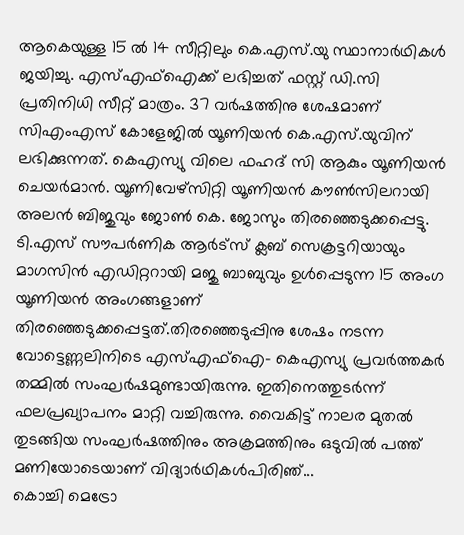ആകെയുള്ള 15 ൽ 14 സീറ്റിലും കെ.എസ്.യു സ്ഥാനാർഥികൾ ജയിച്ചു. എസ്എഫ്ഐക്ക് ലഭിച്ചത് ഫസ്റ്റ് ഡി.സി പ്രതിനിധി സീറ്റ് മാത്രം. 37 വർഷത്തിനു ശേഷമാണ് സിഎംഎസ് കോളേജിൽ യൂണിയൻ കെ.എസ്.യുവിന് ലഭിക്കുന്നത്. കെഎസ്യു വിലെ ഫഹദ് സി ആകും യൂണിയൻ ചെയർമാൻ. യൂണിവേഴ്സിറ്റി യൂണിയൻ കൗൺസിലറായി അലൻ ബിജുവും ജോൺ കെ. ജോസും തിരഞ്ഞെടുക്കപ്പെട്ടു. ടി.എസ് സൗപർണിക ആർട്സ് ക്ലബ് സെക്രട്ടറിയായും മാഗസിൻ എഡിറ്ററായി മജു ബാബുവും ഉൾപ്പെടുന്ന 15 അംഗ യൂണിയൻ അംഗങ്ങളാണ് തിരഞ്ഞെടുക്കപ്പെട്ടത്.തിരഞ്ഞെടുപ്പിനു ശേഷം നടന്ന വോട്ടെണ്ണലിനിടെ എസ്എഫ്ഐ- കെഎസ്യു പ്രവർത്തകർ തമ്മിൽ സംഘർഷമുണ്ടായിരുന്നു. ഇതിനെത്തുടർന്ന് ഫലപ്രഖ്യാപനം മാറ്റി വച്ചിരുന്നു. വൈകിട്ട് നാലര മുതൽ തുടങ്ങിയ സംഘർഷത്തിനും അക്രമത്തിനും ഒടുവിൽ പത്ത് മണിയോടെയാണ് വിദ്യാർഥികൾപിരിഞ്...
കൊച്ചി മെട്രോ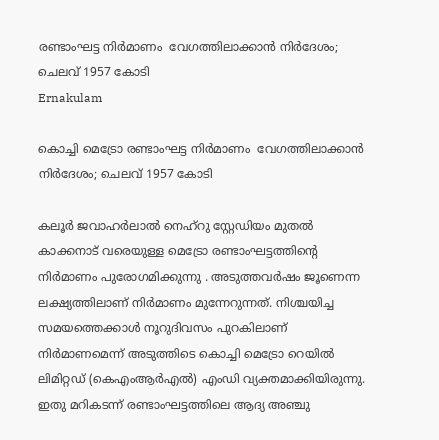രണ്ടാംഘട്ട നിർമാണം  വേഗത്തിലാക്കാൻ നിർദേശം; ചെലവ് 1957 കോടി
Ernakulam

കൊച്ചി മെട്രോ രണ്ടാംഘട്ട നിർമാണം  വേഗത്തിലാക്കാൻ നിർദേശം; ചെലവ് 1957 കോടി

കലൂർ ജവാഹർലാൽ നെഹ്റു സ്റ്റേഡിയം മുതൽ കാക്കനാട് വരെയുള്ള മെട്രോ രണ്ടാംഘട്ടത്തിന്റെ നിർമാണം പുരോഗമിക്കുന്നു . അടുത്തവർഷം ജൂണെന്ന ലക്ഷ്യത്തിലാണ് നിർമാണം മുന്നേറുന്നത്. നിശ്ചയിച്ച സമയത്തെക്കാൾ നൂറുദിവസം പുറകിലാണ് നിർമാണമെന്ന് അടുത്തിടെ കൊച്ചി മെട്രോ റെയിൽ ലിമിറ്റഡ് (കെഎംആർഎൽ) എംഡി വ്യക്തമാക്കിയിരുന്നു. ഇതു മറികടന്ന് രണ്ടാംഘട്ടത്തിലെ ആദ്യ അഞ്ചു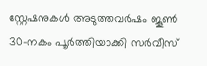സ്റ്റേഷനുകൾ അടുത്തവർഷം ജൂൺ 30-നകം പൂർത്തിയാക്കി സർവീസ്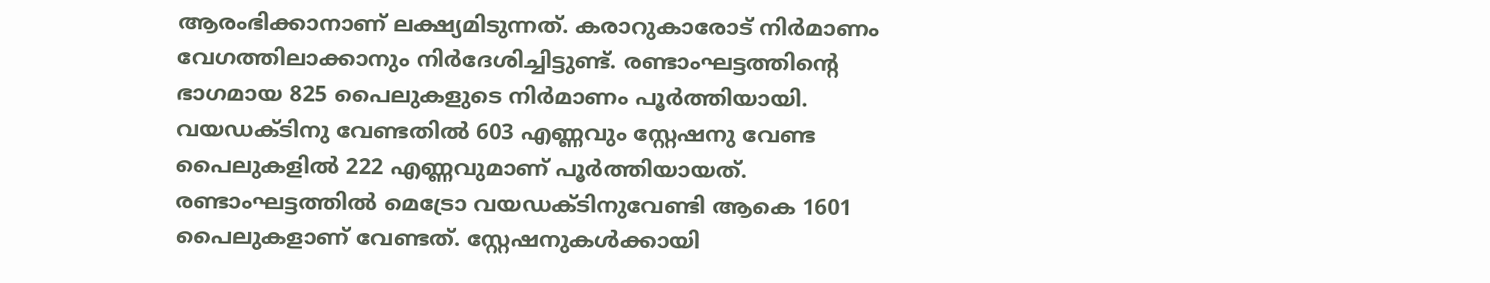ആരംഭിക്കാനാണ് ലക്ഷ്യമിടുന്നത്. കരാറുകാരോട് നിർമാണം വേഗത്തിലാക്കാനും നിർദേശിച്ചിട്ടുണ്ട്. രണ്ടാംഘട്ടത്തിന്റെ ഭാഗമായ 825 പൈലുകളുടെ നിർമാണം പൂർത്തിയായി. വയഡക്ടിനു വേണ്ടതിൽ 603 എണ്ണവും സ്റ്റേഷനു വേണ്ട പൈലുകളിൽ 222 എണ്ണവുമാണ് പൂർത്തിയായത്. രണ്ടാംഘട്ടത്തിൽ മെട്രോ വയഡക്ടിനുവേണ്ടി ആകെ 1601 പൈലുകളാണ് വേണ്ടത്. സ്റ്റേഷനുകൾക്കായി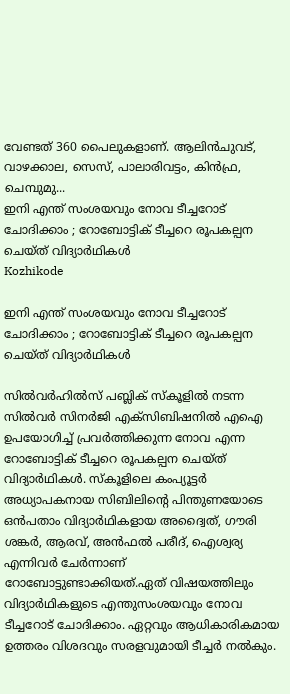വേണ്ടത് 360 പൈലുകളാണ്. ആലിൻചുവട്, വാഴക്കാല, സെസ്, പാലാരിവട്ടം, കിൻഫ്ര, ചെമ്പുമു...
ഇനി എന്ത് സംശയവും നോവ ടീച്ചറോട് ചോദിക്കാം ; റോബോട്ടിക് ടീച്ചറെ രൂപകല്പന ചെയ്ത് വിദ്യാർഥികൾ
Kozhikode

ഇനി എന്ത് സംശയവും നോവ ടീച്ചറോട് ചോദിക്കാം ; റോബോട്ടിക് ടീച്ചറെ രൂപകല്പന ചെയ്ത് വിദ്യാർഥികൾ

സിൽവർഹിൽസ് പബ്ലിക് സ്കൂളിൽ നടന്ന സിൽവർ സിനർജി എക്സിബിഷനിൽ എഐ ഉപയോഗിച്ച് പ്രവർത്തിക്കുന്ന നോവ എന്ന റോബോട്ടിക് ടീച്ചറെ രൂപകല്പന ചെയ്ത് വിദ്യാർഥികൾ. സ്കൂളിലെ കംപ്യൂട്ടർ അധ്യാപകനായ സിബിലിന്റെ പിന്തുണയോടെ ഒൻപതാം വിദ്യാർഥികളായ അദ്വൈത്, ഗൗരി ശങ്കർ, ആരവ്, അൻഫൽ പരീദ്, ഐശ്വര്യ എന്നിവർ ചേർന്നാണ് റോബോട്ടുണ്ടാക്കിയത്.ഏത് വിഷയത്തിലും വിദ്യാർഥികളുടെ എന്തുസംശയവും നോവ ടീച്ചറോട് ചോദിക്കാം. ഏറ്റവും ആധികാരികമായ ഉത്തരം വിശദവും സരളവുമായി ടീച്ചർ നൽകും.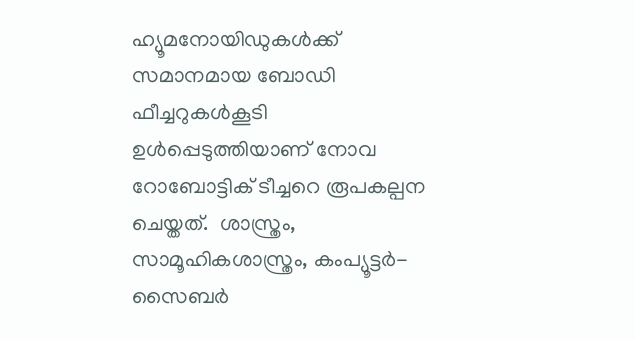ഹ്യൂമനോയിഡുകൾക്ക് സമാനമായ ബോഡി ഫീച്ചറുകൾകൂടി ഉൾപ്പെടുത്തിയാണ് നോവ റോബോട്ടിക് ടീച്ചറെ രൂപകല്പന ചെയ്തത്.  ശാസ്ത്രം, സാമൂഹികശാസ്ത്രം, കംപ്യൂട്ടർ-സൈബർ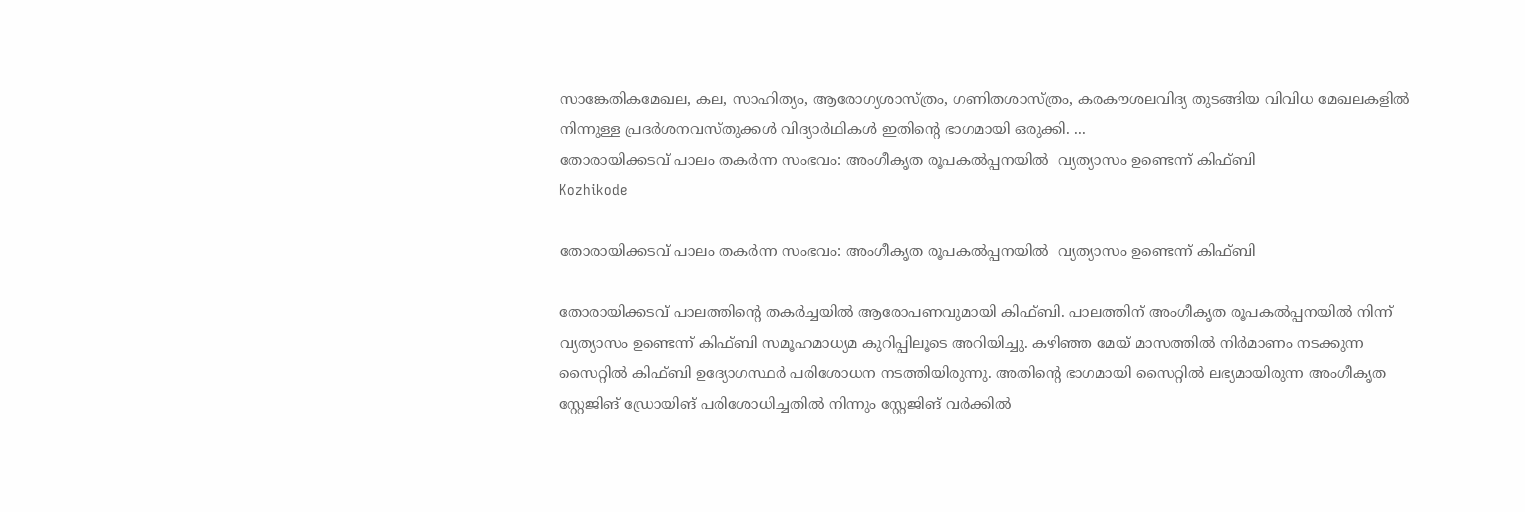സാങ്കേതികമേഖല, കല, സാഹിത്യം, ആരോഗ്യശാസ്ത്രം, ഗണിതശാസ്ത്രം, കരകൗശലവിദ്യ തുടങ്ങിയ വിവിധ മേഖലകളിൽ നിന്നുള്ള പ്രദർശനവസ്തുക്കൾ വിദ്യാർഥികൾ ഇതിന്റെ ഭാഗമായി ഒരുക്കി. ...
തോരായിക്കടവ് പാലം തകര്‍ന്ന സംഭവം: അംഗീകൃത രൂപകൽപ്പനയിൽ  വ്യത്യാസം ഉണ്ടെന്ന് കിഫ്‌ബി
Kozhikode

തോരായിക്കടവ് പാലം തകര്‍ന്ന സംഭവം: അംഗീകൃത രൂപകൽപ്പനയിൽ  വ്യത്യാസം ഉണ്ടെന്ന് കിഫ്‌ബി

തോരായിക്കടവ് പാലത്തിൻ്റെ തകർച്ചയിൽ ആരോപണവുമായി കിഫ്ബി. പാലത്തിന് അംഗീകൃത രൂപകൽപ്പനയിൽ നിന്ന് വ്യത്യാസം ഉണ്ടെന്ന് കിഫ്ബി സമൂഹമാധ്യമ കുറിപ്പിലൂടെ അറിയിച്ചു. കഴിഞ്ഞ മേയ് മാസത്തിൽ നിർമാണം നടക്കുന്ന സൈറ്റിൽ കിഫ്ബി ഉദ്യോഗസ്ഥർ പരിശോധന നടത്തിയിരുന്നു. അതിൻ്റെ ഭാഗമായി സൈറ്റിൽ ലഭ്യമായിരുന്ന അംഗീകൃത സ്റ്റേജിങ് ഡ്രോയിങ് പരിശോധിച്ചതിൽ നിന്നും സ്റ്റേജിങ് വർക്കിൽ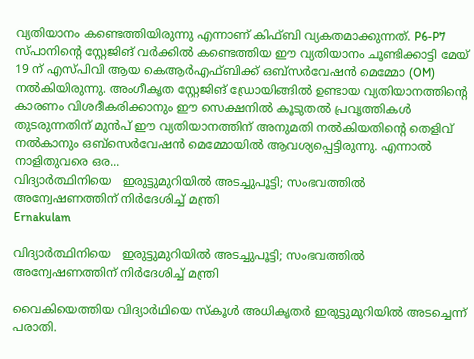വ്യതിയാനം കണ്ടെത്തിയിരുന്നു എന്നാണ് കിഫ്ബി വ്യകതമാക്കുന്നത്. P6-P7 സ്പാനിൻ്റെ സ്റ്റേജിങ് വർക്കിൽ കണ്ടെത്തിയ ഈ വ്യതിയാനം ചൂണ്ടിക്കാട്ടി മേയ് 19 ന് എസ്പിവി ആയ കെആർഎഫ്ബിക്ക് ഒബ്സർവേഷൻ മെമ്മോ (OM) നൽകിയിരുന്നു. അംഗീകൃത സ്റ്റേജിങ് ഡ്രോയിങ്ങിൽ ഉണ്ടായ വ്യതിയാനത്തിൻ്റെ കാരണം വിശദീകരിക്കാനും ഈ സെക്ഷനിൽ കൂടുതൽ പ്രവൃത്തികൾ തുടരുന്നതിന് മുൻപ് ഈ വ്യതിയാനത്തിന് അനുമതി നൽകിയതിൻ്റെ തെളിവ് നൽകാനും ഒബ്സെർവേഷൻ മെമ്മോയിൽ ആവശ്യപ്പെട്ടിരുന്നു. എന്നാൽ നാളിതുവരെ ഒര...
വിദ്യാർത്ഥിനിയെ   ഇരുട്ടുമുറിയിൽ അടച്ചുപൂട്ടി; സംഭവത്തിൽ അന്വേഷണത്തിന് നിർദേശിച്ച് മന്ത്രി
Ernakulam

വിദ്യാർത്ഥിനിയെ   ഇരുട്ടുമുറിയിൽ അടച്ചുപൂട്ടി; സംഭവത്തിൽ അന്വേഷണത്തിന് നിർദേശിച്ച് മന്ത്രി

വൈകിയെത്തിയ വിദ്യാര്‍ഥിയെ സ്‌കൂള്‍ അധികൃതര്‍ ഇരുട്ടുമുറിയില്‍ അടച്ചെന്ന് പരാതി.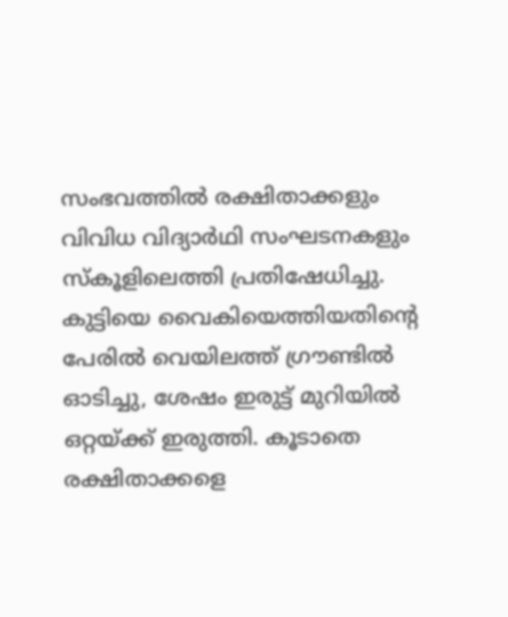സംഭവത്തില്‍ രക്ഷിതാക്കളും വിവിധ വിദ്യാര്‍ഥി സംഘടനകളും സ്കൂളിലെത്തി പ്രതിഷേധിച്ചു. കുട്ടിയെ വൈകിയെത്തിയതിന്റെ പേരില്‍ വെയിലത്ത് ഗ്രൗണ്ടില്‍ ഓടിച്ചു, ശേഷം ഇരുട്ട് മുറിയില്‍ ഒറ്റയ്ക്ക് ഇരുത്തി. കൂടാതെ രക്ഷിതാക്കളെ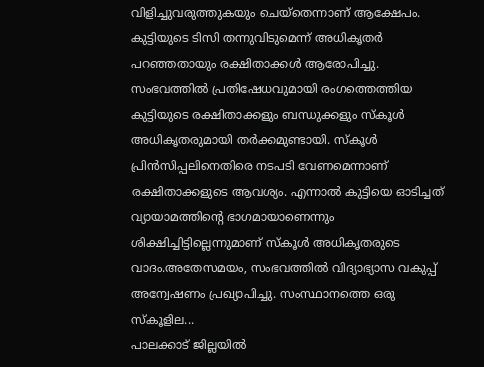വിളിച്ചുവരുത്തുകയും ചെയ്തെന്നാണ് ആക്ഷേപം. കുട്ടിയുടെ ടിസി തന്നുവിടുമെന്ന് അധികൃതര്‍ പറഞ്ഞതായും രക്ഷിതാക്കള്‍ ആരോപിച്ചു. സംഭവത്തില്‍ പ്രതിഷേധവുമായി രംഗത്തെത്തിയ കുട്ടിയുടെ രക്ഷിതാക്കളും ബന്ധുക്കളും സ്‌കൂള്‍ അധികൃതരുമായി തര്‍ക്കമുണ്ടായി. സ്‌കൂള്‍ പ്രിന്‍സിപ്പലിനെതിരെ നടപടി വേണമെന്നാണ് രക്ഷിതാക്കളുടെ ആവശ്യം. എന്നാല്‍ കുട്ടിയെ ഓടിച്ചത് വ്യായാമത്തിന്റെ ഭാഗമായാണെന്നും ശിക്ഷിച്ചിട്ടില്ലെന്നുമാണ് സ്‌കൂള്‍ അധികൃതരുടെ വാദം.അതേസമയം, സംഭവത്തില്‍ വിദ്യാഭ്യാസ വകുപ്പ് അന്വേഷണം പ്രഖ്യാപിച്ചു. സംസ്ഥാനത്തെ ഒരു സ്‌കൂളില...
പാലക്കാ‌ട് ജില്ലയിൽ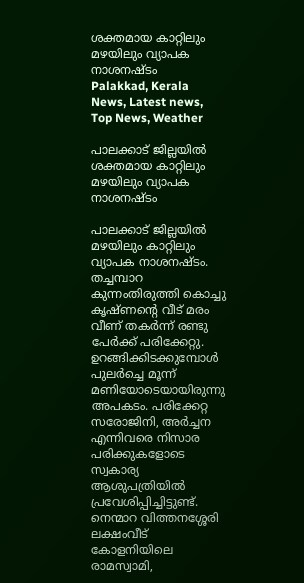ശക്തമായ കാറ്റിലും മഴയിലും വ്യാപക നാശനഷ്ടം
Palakkad, Kerala News, Latest news, Top News, Weather

പാലക്കാ‌ട് ജില്ലയിൽ ശക്തമായ കാറ്റിലും മഴയിലും വ്യാപക നാശനഷ്ടം

പാലക്കാട് ജില്ലയിൽ മഴയിലും കാറ്റിലും വ്യാപക നാശനഷ്ടം. തച്ചമ്പാറ കുന്നംതിരുത്തി കൊച്ചു കൃഷ്ണന്റെ വീട് മരം വീണ് തകർന്ന് രണ്ടു പേർക്ക് പരിക്കേറ്റു. ഉറങ്ങിക്കിടക്കുമ്പോൾ പുലർച്ചെ മൂന്ന് മണിയോടെയായിരുന്നു അപകടം. പരിക്കേറ്റ സരോജിനി, അർച്ചന എന്നിവരെ നിസാര പരിക്കുകളോടെ സ്വകാര്യ ആശുപത്രിയിൽ പ്രവേശിപ്പിച്ചി‌ട്ടുണ്ട്. നെന്മാറ വിത്തനശ്ശേരി ലക്ഷംവീട് കോളനിയിലെ രാമസ്വാമി,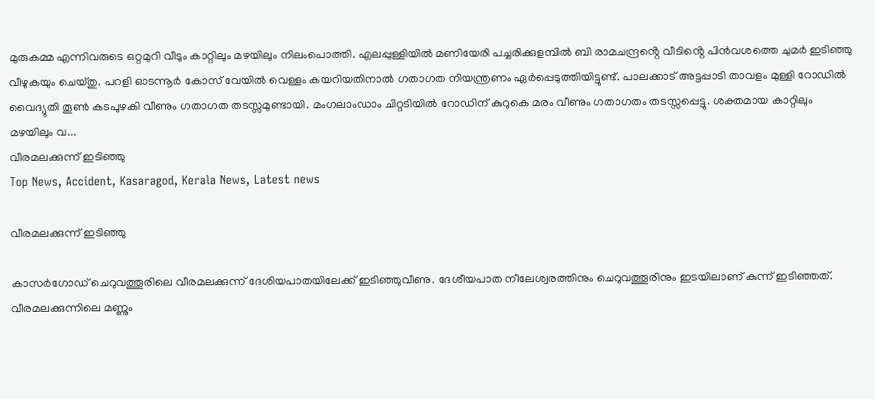മുരുകമ്മ എന്നിവരുടെ ഒറ്റമുറി വീടും കാറ്റിലും മഴയിലും നിലംപൊത്തി. എലപ്പുള്ളിയിൽ മണിയേരി പച്ചരിക്കുളമ്പിൽ ബി രാമചന്ദ്രൻ്റെ വീടിൻ്റെ പിൻവശത്തെ ചുമർ ഇടിഞ്ഞു വീഴുകയും ചെയ്തു. പറളി ഓടന്നൂർ കോസ് വേയിൽ വെള്ളം കയറിയതിനാൽ ഗതാഗത നിയന്ത്രണം ഏർപ്പെടുത്തിയിട്ടുണ്ട്. പാലക്കാട് അട്ടപ്പാടി താവളം മുള്ളി റോഡിൽ വൈദ്യുതി തൂൺ കടപുഴകി വീണും ഗതാഗത തടസ്സമുണ്ടായി. മംഗലാംഡാം ചിറ്റടിയിൽ റോഡിന് കുറുകെ മരം വീണും ഗതാഗതം തടസ്സപ്പെട്ടു. ശക്തമായ കാറ്റിലും മഴയിലും വ...
വീരമലക്കുന്ന് ഇടിഞ്ഞു
Top News, Accident, Kasaragod, Kerala News, Latest news

വീരമലക്കുന്ന് ഇടിഞ്ഞു

കാസർഗോഡ് ചെറുവത്തൂരിലെ വീരമലക്കുന്ന് ദേശിയപാതയിലേക്ക് ഇടിഞ്ഞുവീണു. ദേശീയപാത നീലേശ്വരത്തിനും ചെറുവത്തൂരിനും ഇടയിലാണ് കുന്ന് ഇടിഞ്ഞത്. വീരമലക്കുന്നിലെ മണ്ണും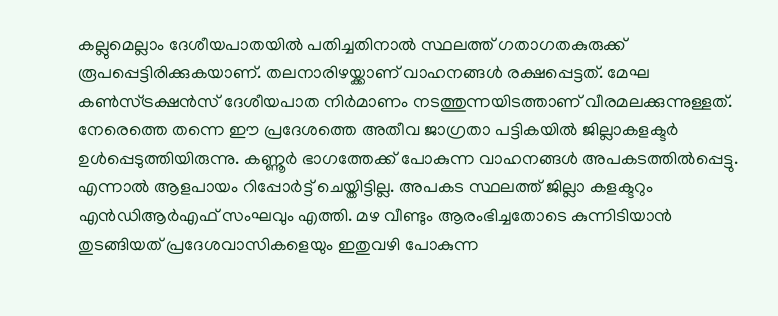കല്ലുമെല്ലാം ദേശീയപാതയിൽ പതിച്ചതിനാൽ സ്ഥലത്ത് ഗതാഗതകുരുക്ക് രൂപപ്പെട്ടിരിക്കുകയാണ്. തലനാരിഴയ്ക്കാണ് വാഹനങ്ങൾ രക്ഷപ്പെട്ടത്. മേഘ കൺസ്ട്രക്ഷൻസ് ദേശീയപാത നിർമാണം നടത്തുന്നയിടത്താണ് വീരമലക്കുന്നുള്ളത്. നേരെത്തെ തന്നെ ഈ പ്രദേശത്തെ അതീവ ജാഗ്രതാ പട്ടികയിൽ ജില്ലാകളക്ടർ ഉൾപ്പെടുത്തിയിരുന്നു. കണ്ണൂർ ഭാഗത്തേക്ക് പോകുന്ന വാഹനങ്ങൾ അപകടത്തിൽപ്പെട്ടു. എന്നാൽ ആളപായം റിപ്പോർട്ട് ചെയ്തിട്ടില്ല. അപകട സ്ഥലത്ത് ജില്ലാ കളക്ടറും എൻഡിആർഎഫ് സംഘവും എത്തി. മഴ വീണ്ടും ആരംഭിച്ചതോടെ കുന്നിടിയാൻ തുടങ്ങിയത് പ്രദേശവാസികളെയും ഇതുവഴി പോകുന്ന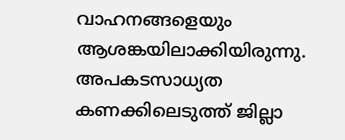വാഹനങ്ങളെയും ആശങ്കയിലാക്കിയിരുന്നു. അപകടസാധ്യത കണക്കിലെടുത്ത്‌ ജില്ലാ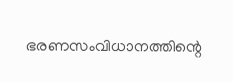ഭരണസംവിധാനത്തിന്റെ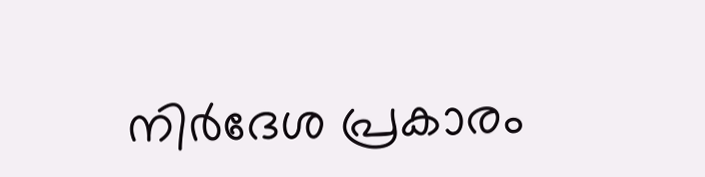നിർദേശ പ്രകാരം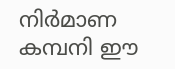നിർമാണ കമ്പനി ഈ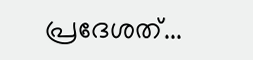പ്രദേശത്...